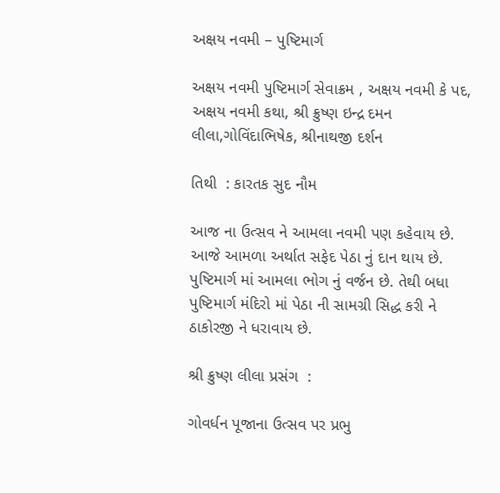અક્ષય નવમી – પુષ્ટિમાર્ગ

અક્ષય નવમી પુષ્ટિમાર્ગ સેવાક્રમ , અક્ષય નવમી કે પદ,  અક્ષય નવમી કથા, શ્રી ક્રુષ્ણ ઇન્દ્ર દમન લીલા,ગોવિંદાભિષેક, શ્રીનાથજી દર્શન

તિથી  : કારતક સુદ નૌમ

આજ ના ઉત્સવ ને આમલા નવમી પણ કહેવાય છે. આજે આમળા અર્થાત સફેદ પેઠા નું દાન થાય છે. પુષ્ટિમાર્ગ માં આમલા ભોગ નું વર્જન છે. તેથી બધા પુષ્ટિમાર્ગ મંદિરો માં પેઠા ની સામગ્રી સિદ્ધ કરી ને ઠાકોરજી ને ધરાવાય છે.

શ્રી ક્રુષ્ણ લીલા પ્રસંગ  :

ગોવર્ધન પૂજાના ઉત્સવ પર પ્રભુ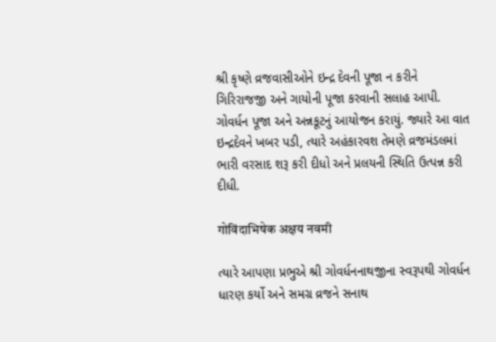શ્રી કૃષ્ણે વ્રજવાસીઓને ઇન્દ્ર દેવની પૂજા ન કરીને ગિરિરાજજી અને ગાયોની પૂજા કરવાની સલાહ આપી. ગોવર્ધન પૂજા અને અન્નકૂટનું આયોજન કરાયું. જ્યારે આ વાત ઇન્દ્રદેવને ખબર પડી, ત્યારે અહંકારવશ તેમણે વ્રજમંડલમાં ભારી વરસાદ શરૂ કરી દીધો અને પ્રલયની સ્થિતિ ઉત્પન્ન કરી દીધી.

गोविंदाभिषेक अक्षय नवमी

ત્યારે આપણા પ્રભુએ શ્રી ગોવર્ધનનાથજીના સ્વરૂપથી ગોવર્ધન ધારણ કર્યો અને સમગ્ર વ્રજને સનાથ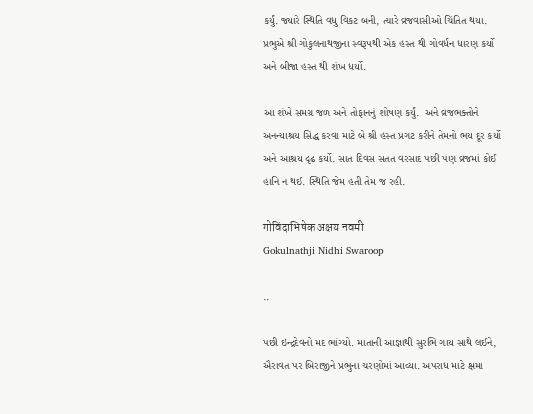કર્યું. જ્યારે સ્થિતિ વધુ વિકટ બની, ત્યારે વ્રજવાસીઓ ચિંતિત થયા. પ્રભુએ શ્રી ગોકુલનાથજીના સ્વરૂપથી એક હસ્ત થી ગોવર્ધન ધારણ કર્યો અને બીજા હસ્ત થી શંખ ધર્યો.

આ શંખે સમગ્ર જળ અને તોફાનનું શોષણ કર્યું.  અને વ્રજભક્તોને અનન્યાશ્રય સિદ્ધ કરવા માટે બે શ્રી હસ્ત પ્રગટ કરીને તેમનો ભય દૂર કર્યો અને આશ્રય દૃઢ કર્યો. સાત દિવસ સતત વરસાદ પછી પણ વ્રજમાં કોઈ હાનિ ન થઈ. સ્થિતિ જેમ હતી તેમ જ રહી.

गोविंदाभिषेक अक्षय नवमी
Gokulnathji Nidhi Swaroop

..

પછી ઇન્દ્રદેવનો મદ ભાંગ્યો. માતાની આજ્ઞાથી સુરભિ ગાય સાથે લઈને, ઐરાવત પર બિરાજીને પ્રભુના ચરણોમાં આવ્યા. અપરાધ માટે ક્ષમા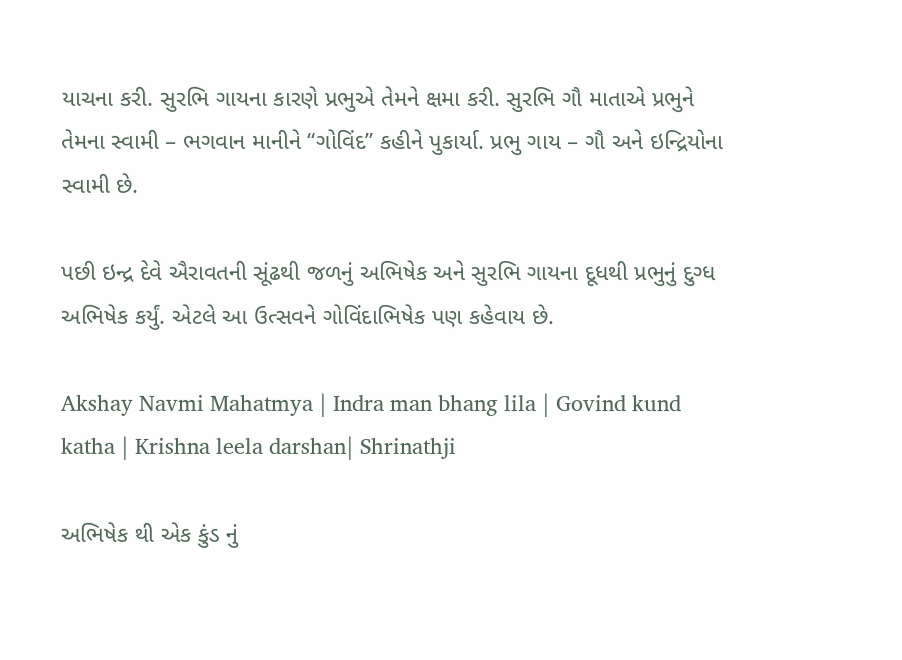યાચના કરી. સુરભિ ગાયના કારણે પ્રભુએ તેમને ક્ષમા કરી. સુરભિ ગૌ માતાએ પ્રભુને તેમના સ્વામી – ભગવાન માનીને “ગોવિંદ” કહીને પુકાર્યા. પ્રભુ ગાય – ગૌ અને ઇન્દ્રિયોના સ્વામી છે.

પછી ઇન્દ્ર દેવે ઐરાવતની સૂંઢથી જળનું અભિષેક અને સુરભિ ગાયના દૂધથી પ્રભુનું દુગ્ધ અભિષેક કર્યું. એટલે આ ઉત્સવને ગોવિંદાભિષેક પણ કહેવાય છે.

Akshay Navmi Mahatmya | Indra man bhang lila | Govind kund katha | Krishna leela darshan| Shrinathji

અભિષેક થી એક કુંડ નું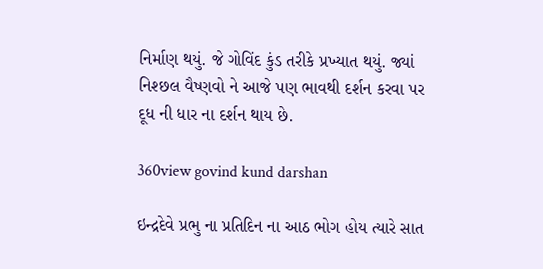નિર્માણ થયું. જે ગોવિંદ કુંડ તરીકે પ્રખ્યાત થયું. જ્યાં નિશ્છલ વૈષ્ણવો ને આજે પણ ભાવથી દર્શન કરવા પર દૂધ ની ધાર ના દર્શન થાય છે.

360view govind kund darshan

ઇન્દ્રદેવે પ્રભુ ના પ્રતિદિન ના આઠ ભોગ હોય ત્યારે સાત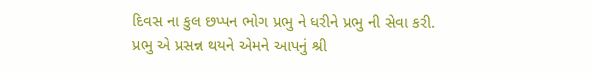દિવસ ના કુલ છપ્પન ભોગ પ્રભુ ને ધરીને પ્રભુ ની સેવા કરી. પ્રભુ એ પ્રસન્ન થયને એમને આપનું શ્રી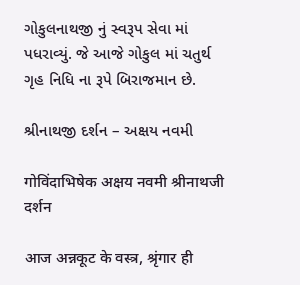ગોકુલનાથજી નું સ્વરૂપ સેવા માં પધરાવ્યું. જે આજે ગોકુલ માં ચતુર્થ ગૃહ નિધિ ના રૂપે બિરાજમાન છે.

શ્રીનાથજી દર્શન – અક્ષય નવમી

गोविंदाभिषेक अक्षय नवमी श्रीनाथजी दर्शन

आज अन्नकूट के वस्त्र, श्रृंगार ही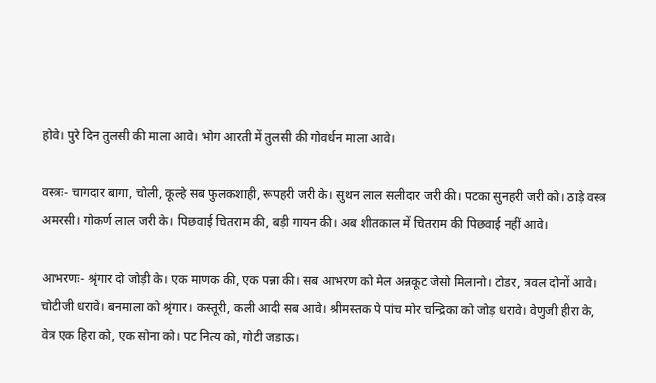होवे। पुरे दिन तुलसी की माला आवे। भोग आरती में तुलसी की गोवर्धन माला आवे।

वस्त्रः- चागदार बागा, चोली, कूल्हे सब फुलकशाही, रूपहरी जरी के। सुथन लाल सलीदार जरी की। पटका सुनहरी जरी को। ठाड़े वस्त्र अमरसी। गोकर्ण लाल जरी के। पिछवाई चितराम की, बड़ी गायन की। अब शीतकाल में चितराम की पिछवाई नहीं आवे।

आभरणः- श्रृंगार दो जोड़ी के। एक माणक की, एक पन्ना की। सब आभरण को मेल अन्नकूट जेसो मिलानो। टोडर, त्रवल दोनों आवे। चोटीजी धरावे। बनमाला को श्रृंगार। कस्तूरी, कली आदी सब आवे। श्रीमस्तक पे पांच मोर चन्द्रिका को जोड़ धरावे। वेणुजी हीरा के, वेत्र एक हिरा को, एक सोना को। पट नित्य को, गोटी जडाऊ।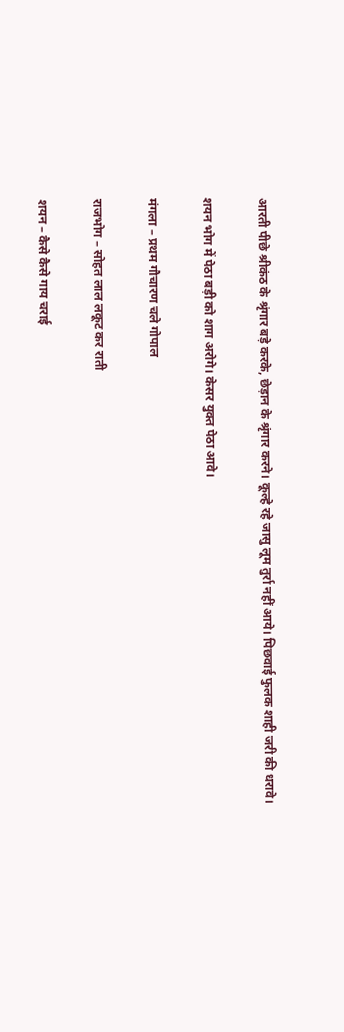आरती पीछे श्रीकंठ के श्रृंगार बड़े करके, छेड़ान के श्रृंगार करने। कूल्हे रहे जासु लूम तुर्रा नहीं आये। पिछवाई फुलक शाही जरी की धरावे।

शयन भोग में पेठा बड़ी को शाग अरोगे। केसर युक्त पेठा आवे।

मंगला – प्रथम गौचारण चले गोपाल

राजभोग – सोहत लाल लकूट कर राती

शयन – कैसे कैसे गाय चराई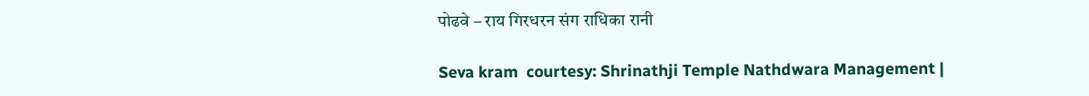पोढवे – राय गिरधरन संग राधिका रानी

Seva kram  courtesy: Shrinathji Temple Nathdwara Management |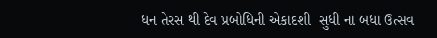ધન તેરસ થી દેવ પ્રબોધિની એકાદશી  સુધી ના બધા ઉત્સવ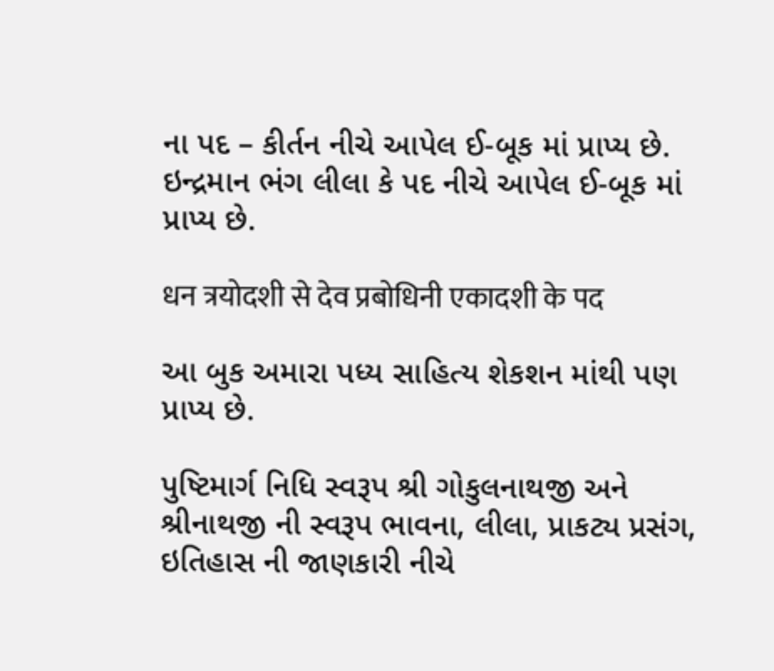ના પદ – કીર્તન નીચે આપેલ ઈ-બૂક માં પ્રાપ્ય છે. ઇન્દ્રમાન ભંગ લીલા કે પદ નીચે આપેલ ઈ-બૂક માં પ્રાપ્ય છે.

धन त्रयोदशी से देव प्रबोधिनी एकादशी के पद

આ બુક અમારા પધ્ય સાહિત્ય શેકશન માંથી પણ પ્રાપ્ય છે.

પુષ્ટિમાર્ગ નિધિ સ્વરૂપ શ્રી ગોકુલનાથજી અને શ્રીનાથજી ની સ્વરૂપ ભાવના, લીલા, પ્રાકટ્ય પ્રસંગ, ઇતિહાસ ની જાણકારી નીચે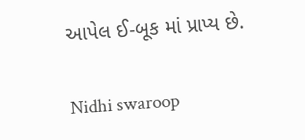આપેલ ઈ-બૂક માં પ્રાપ્ય છે.

Nidhi swaroop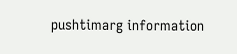pushtimarg information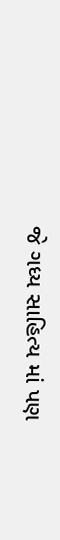જે ગધ્ય સાહિત્ય માં પણ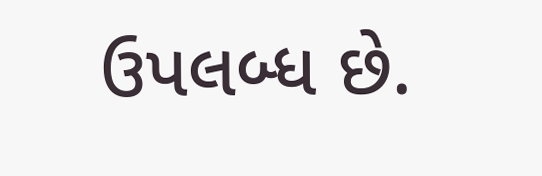ઉપલબ્ધ છે.